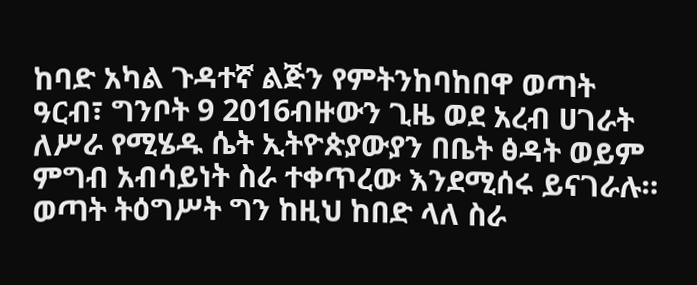ከባድ አካል ጉዳተኛ ልጅን የምትንከባከበዋ ወጣት
ዓርብ፣ ግንቦት 9 2016ብዙውን ጊዜ ወደ አረብ ሀገራት ለሥራ የሚሄዱ ሴት ኢትዮጵያውያን በቤት ፅዳት ወይም ምግብ አብሳይነት ስራ ተቀጥረው እንደሚሰሩ ይናገራሉ። ወጣት ትዕግሥት ግን ከዚህ ከበድ ላለ ስራ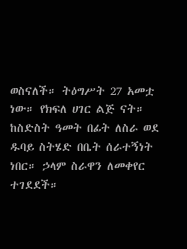ወስናለች። ትዕግሥት 27 አመቷ ነው። የክፍለ ሀገር ልጅ ናት። ከስድስት ዓመት በፊት ለስራ ወደ ዱባይ ስትሄድ በቤት ሰራተኝነት ነበር። ኃላም ስራዋን ለመቀየር ተገደደች።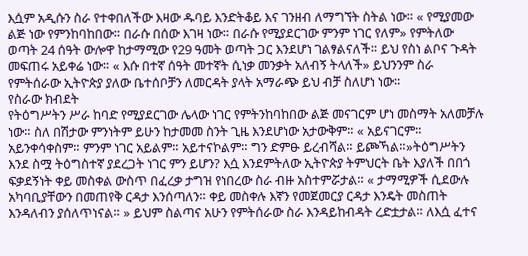እሷም አዲሱን ስራ የተቀበለችው እዛው ዱባይ እንድትቆይ እና ገንዘብ ለማግኘት ስትል ነው። « የሚያመው ልጅ ነው የምንከባከበው። በራሱ በሰው እገዛ ነው። በራሱ የሚያደርገው ምንም ነገር የለም» የምትለው ወጣት 24 ሰዓት ውሎዋ ከታማሚው የ29 ዓመት ወጣት ጋር እንደሆነ ገልፃልናለች። ይህ የስነ ልቦና ጉዳት መፍጠሩ አይቀሬ ነው። « እሱ በተኛ ሰዓት መተኛት ሲነቃ መንቃት አለብኝ ትላለች» ይህንንም ስራ የምትሰራው ኢትዮጵያ ያለው ቤተሰቦቻን ለመርዳት ያላት አማራጭ ይህ ብቻ ስለሆነ ነው።
የስራው ክብደት
የትዕግሥትን ሥራ ከባድ የሚያደርገው ሌላው ነገር የምትንከባከበው ልጅ መናገርም ሆነ መስማት አለመቻሉ ነው። ስለ በሽታው ምንነትም ይሁን ከታመመ ስንት ጊዜ እንደሆነው አታውቅም። « አይናገርም። አይንቀሳቀስም። ምንም ነገር አይልም። አይተናኮልም። ግን ድምፁ ይረብሻል። ይጮኻል።»ትዕግሥትን እንደ ስሟ ትዕግስተኛ ያደረጋት ነገር ምን ይሆን? እሷ እንደምትለው ኢትዮጵያ ትምህርት ቤት እያለች በበጎ ፍቃደኝነት ቀይ መስቀል ውስጥ በፈረቃ ታግዝ የነበረው ስራ ብዙ አስተምሯታል። « ታማሚዎች ሲደውሉ አካባቢያቸውን በመጠየቅ ርዳታ እንሰጣለን። ቀይ መስቀሉ እኛን የመጀመርያ ርዳታ እንዴት መስጠት እንዳለብን ያሰለጥነናል። » ይህም ስልጣና አሁን የምትሰራው ስራ እንዳይከብዳት ረድቷታል። ለእሷ ፈተና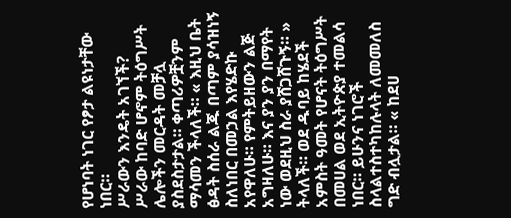የሆነባት ነገር የፆታ ልዩነታቸው ነበር።
ሥራውን እንዴት አገኘች?
ሥራው ከባድ ሆኖም ትዕግሥት ሌሎችን መርዳት መቻሏ ያስደስታታል። ቀጣሪዎቿንም ማሳመን ችላለች። « እዚህ ቤት ፅዳት ስሰራ ልጁ በጣም ያሳዝነኝ ስለነበር በመኃል እየሄድኩ አየዋለሁ። የምትይዘውን ልጅ አግዛለሁ። እና ያን ያን በማየት ነው ወደዚህ ስራ ያሸጋሸጉኝ። » ትላለች። ወደ ዱባይ ከሄደች አምስት ዓመት የሆናት ትዕግሥት በመሀል ወደ ኢትዮጵያ ተመልሳ ነበር። ይሁንና ነገሮች ስላልተስተካከሉላት ለመመለስ ግድ ብሏታል። « ከደሀ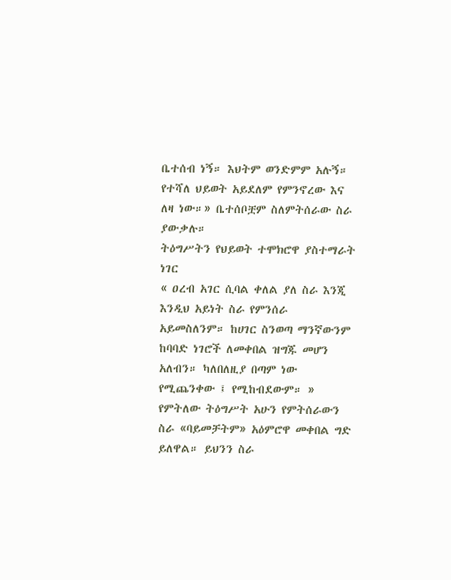ቤተሰብ ነኝ። እህትም ወንድምም አሉኝ። የተሻለ ህይወት አይደለም የምንኖረው እና ለዛ ነው።» ቤተሰቦቿም ስለምትሰራው ስራ ያውቃሉ።
ትዕግሥትን የህይወት ተሞክሮዋ ያስተማራት ነገር
« ዐረብ አገር ሲባል ቀለል ያለ ስራ እንጂ እንዲህ አይነት ስራ የምንሰራ አይመስለንም። ከሀገር ስንወጣ ማንኛውንም ከባባድ ነገሮች ለመቀበል ዝግጁ መሆን አለብን። ካለበለዚያ በጣም ነው የሚጨንቀው ፤ የሚከብደውም። » የምትለው ትዕግሥት አሁን የምትሰራውን ስራ «ባይመቻትም» አዕምሮዋ መቀበል ግድ ይለዋል። ይህንን ስራ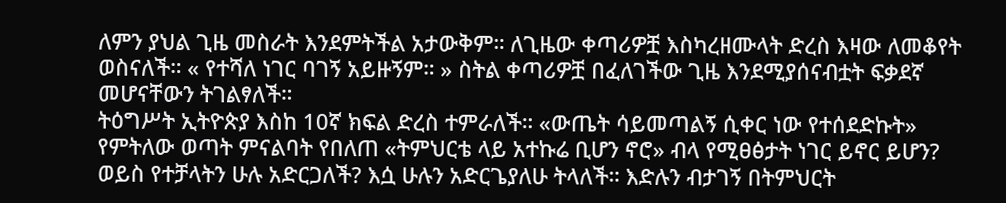ለምን ያህል ጊዜ መስራት እንደምትችል አታውቅም። ለጊዜው ቀጣሪዎቿ እስካረዘሙላት ድረስ እዛው ለመቆየት ወስናለች። « የተሻለ ነገር ባገኝ አይዙኝም። » ስትል ቀጣሪዎቿ በፈለገችው ጊዜ እንደሚያሰናብቷት ፍቃደኛ መሆናቸውን ትገልፃለች።
ትዕግሥት ኢትዮጵያ እስከ 10ኛ ክፍል ድረስ ተምራለች። «ውጤት ሳይመጣልኝ ሲቀር ነው የተሰደድኩት» የምትለው ወጣት ምናልባት የበለጠ «ትምህርቴ ላይ አተኩሬ ቢሆን ኖሮ» ብላ የሚፀፅታት ነገር ይኖር ይሆን? ወይስ የተቻላትን ሁሉ አድርጋለች? እሷ ሁሉን አድርጌያለሁ ትላለች። እድሉን ብታገኝ በትምህርት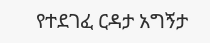የተደገፈ ርዳታ አግኝታ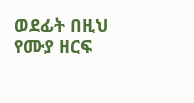ወደፊት በዚህ የሙያ ዘርፍ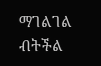ማገልገል ብትችል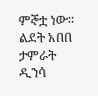ምኞቷ ነው።
ልደት አበበ
ታምራት ዲንሳ